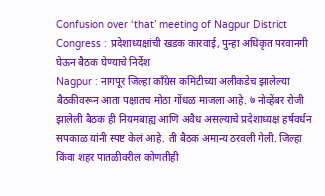Confusion over ‘that’ meeting of Nagpur District Congress : प्रदेशाध्यक्षांची खडक कारवाई, पुन्हा अधिकृत परवानगी घेऊन बैठक घेण्याचे निर्देश
Nagpur : नागपूर जिल्हा काँग्रेस कमिटीच्या अलीकडेच झालेल्या बैठकीवरून आता पक्षातच मोठा गोंधळ माजला आहे. ७ नोव्हेंबर रोजी झालेली बैठक ही नियमबाह्य आणि अवैध असल्याचे प्रदेशाध्यक्ष हर्षवर्धन सपकाळ यांनी स्पष्ट केलं आहे. ती बैठक अमान्य ठरवली गेली. जिल्हा किंवा शहर पातळीवरील कोणतीही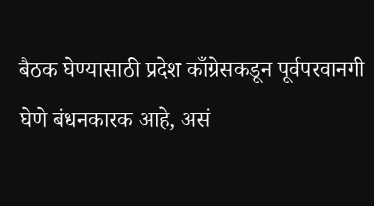बैठक घेण्यासाठी प्रदेश काँग्रेसकडून पूर्वपरवानगी घेणे बंधनकारक आहे, असं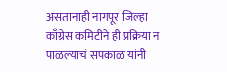असतानाही नागपूर जिल्हा काँग्रेस कमिटीने ही प्रक्रिया न पाळल्याचं सपकाळ यांनी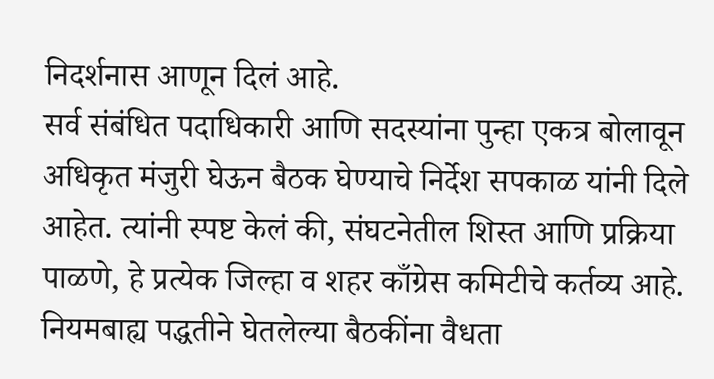निदर्शनास आणून दिलं आहे.
सर्व संबंधित पदाधिकारी आणि सदस्यांना पुन्हा एकत्र बोलावून अधिकृत मंजुरी घेऊन बैठक घेण्याचे निर्देश सपकाळ यांनी दिले आहेत. त्यांनी स्पष्ट केलं की, संघटनेतील शिस्त आणि प्रक्रिया पाळणे, हे प्रत्येक जिल्हा व शहर काँग्रेस कमिटीचे कर्तव्य आहे. नियमबाह्य पद्धतीने घेतलेल्या बैठकींना वैधता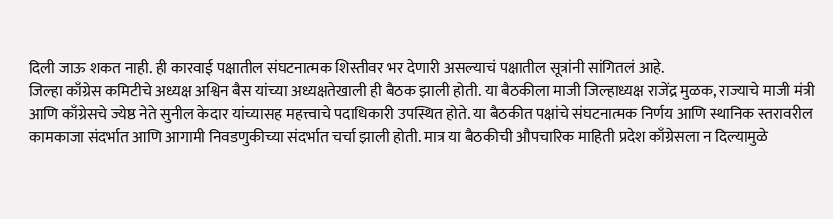दिली जाऊ शकत नाही. ही कारवाई पक्षातील संघटनात्मक शिस्तीवर भर देणारी असल्याचं पक्षातील सूत्रांनी सांगितलं आहे.
जिल्हा काँग्रेस कमिटीचे अध्यक्ष अश्विन बैस यांच्या अध्यक्षतेखाली ही बैठक झाली होती. या बैठकीला माजी जिल्हाध्यक्ष राजेंद्र मुळक, राज्याचे माजी मंत्री आणि काँग्रेसचे ज्येष्ठ नेते सुनील केदार यांच्यासह महत्त्वाचे पदाधिकारी उपस्थित होते. या बैठकीत पक्षांचे संघटनात्मक निर्णय आणि स्थानिक स्तरावरील कामकाजा संदर्भात आणि आगामी निवडणुकीच्या संदर्भात चर्चा झाली होती. मात्र या बैठकीची औपचारिक माहिती प्रदेश काँग्रेसला न दिल्यामुळे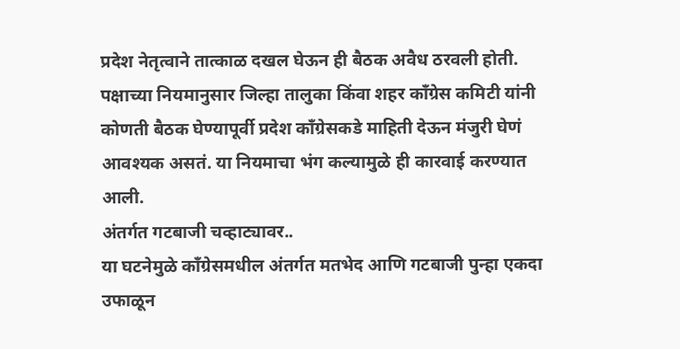प्रदेश नेतृत्वाने तात्काळ दखल घेऊन ही बैठक अवैध ठरवली होती. पक्षाच्या नियमानुसार जिल्हा तालुका किंवा शहर काँग्रेस कमिटी यांनी कोणती बैठक घेण्यापूर्वी प्रदेश काँग्रेसकडे माहिती देऊन मंजुरी घेणं आवश्यक असतं. या नियमाचा भंग कल्यामुळे ही कारवाई करण्यात आली.
अंतर्गत गटबाजी चव्हाट्यावर..
या घटनेमुळे काँग्रेसमधील अंतर्गत मतभेद आणि गटबाजी पुन्हा एकदा उफाळून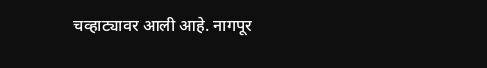चव्हाट्यावर आली आहे. नागपूर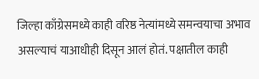जिल्हा काँग्रेसमध्ये काही वरिष्ठ नेत्यांमध्ये समन्वयाचा अभाव असल्याचं याआधीही दिसून आलं होतं. पक्षातील काही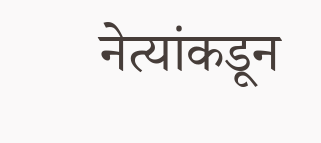नेत्यांकडून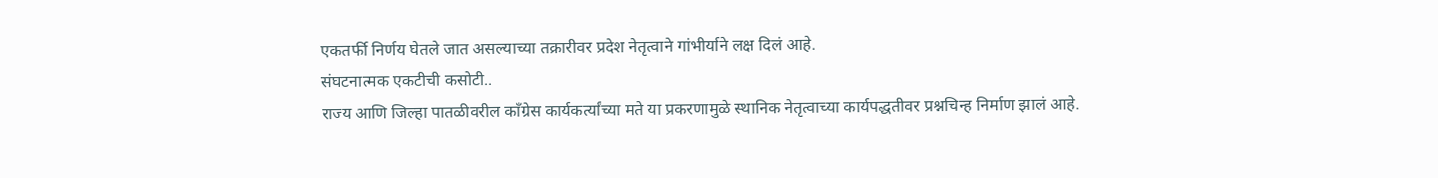एकतर्फी निर्णय घेतले जात असल्याच्या तक्रारीवर प्रदेश नेतृत्वाने गांभीर्याने लक्ष दिलं आहे.
संघटनात्मक एकटीची कसोटी..
राज्य आणि जिल्हा पातळीवरील काँग्रेस कार्यकर्त्यांच्या मते या प्रकरणामुळे स्थानिक नेतृत्वाच्या कार्यपद्धतीवर प्रश्नचिन्ह निर्माण झालं आहे.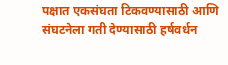पक्षात एकसंघता टिकवण्यासाठी आणि संघटनेला गती देण्यासाठी हर्षवर्धन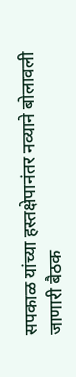सपकाळ यांच्या हस्तक्षेपानंतर नव्याने बोलावली जाणारी बैठक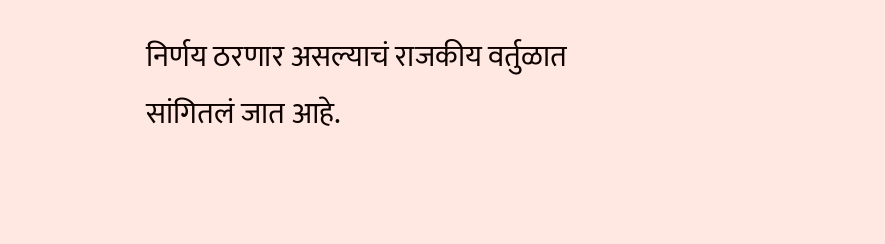निर्णय ठरणार असल्याचं राजकीय वर्तुळात सांगितलं जात आहे.